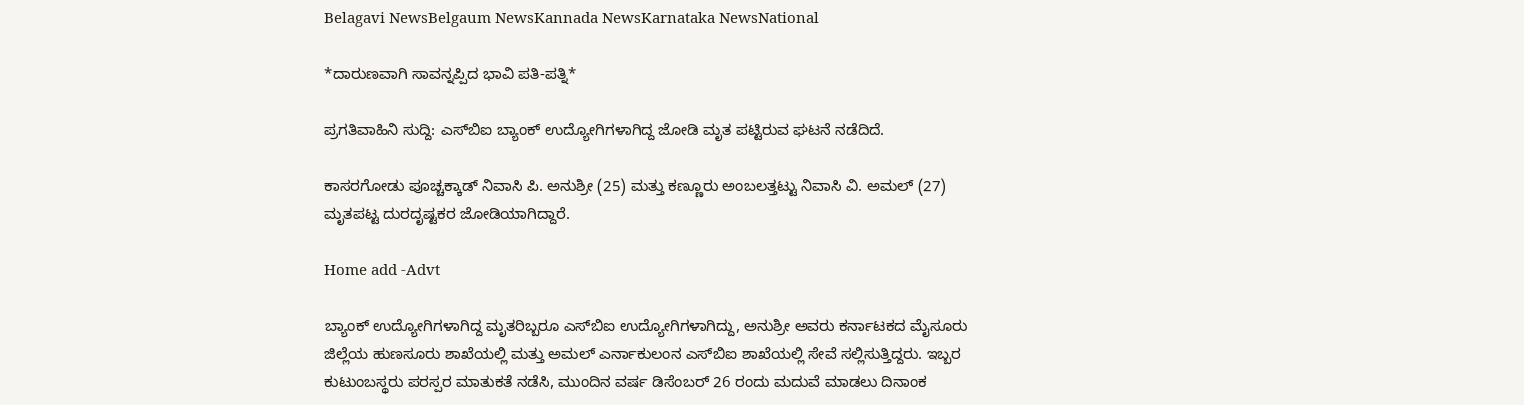Belagavi NewsBelgaum NewsKannada NewsKarnataka NewsNational

*ದಾರುಣವಾಗಿ ಸಾವನ್ನಪ್ಪಿದ ಭಾವಿ ಪತಿ-ಪತ್ನಿ*

ಪ್ರಗತಿವಾಹಿನಿ ಸುದ್ದಿ: ಎಸ್‌ಬಿಐ ಬ್ಯಾಂಕ್ ಉದ್ಯೋಗಿಗಳಾಗಿದ್ದ ಜೋಡಿ ಮೃತ ಪಟ್ಟಿರುವ ಘಟನೆ ನಡೆದಿದೆ.

ಕಾಸರಗೋಡು ಪೂಚ್ಚಕ್ಕಾಡ್ ನಿವಾಸಿ ಪಿ. ಅನುಶ್ರೀ (25) ಮತ್ತು ಕಣ್ಣೂರು ಅಂಬಲತ್ತಟ್ಟು ನಿವಾಸಿ ವಿ. ಅಮಲ್ (27) ಮೃತಪಟ್ಟ ದುರದೃಷ್ಟಕರ ಜೋಡಿಯಾಗಿದ್ದಾರೆ.

Home add -Advt

ಬ್ಯಾಂಕ್ ಉದ್ಯೋಗಿಗಳಾಗಿದ್ದ ಮೃತರಿಬ್ಬರೂ ಎಸ್‌ಬಿಐ ಉದ್ಯೋಗಿಗಳಾಗಿದ್ದು, ಅನುಶ್ರೀ ಅವರು ಕರ್ನಾಟಕದ ಮೈಸೂರು ಜಿಲ್ಲೆಯ ಹುಣಸೂರು ಶಾಖೆಯಲ್ಲಿ ಮತ್ತು ಅಮಲ್ ಎರ್ನಾಕುಲಂನ ಎಸ್‌ಬಿಐ ಶಾಖೆಯಲ್ಲಿ ಸೇವೆ ಸಲ್ಲಿಸುತ್ತಿದ್ದರು. ಇಬ್ಬರ ಕುಟುಂಬಸ್ಥರು ಪರಸ್ಪರ ಮಾತುಕತೆ ನಡೆಸಿ, ಮುಂದಿನ ವರ್ಷ ಡಿಸೆಂಬರ್ 26 ರಂದು ಮದುವೆ ಮಾಡಲು ದಿನಾಂಕ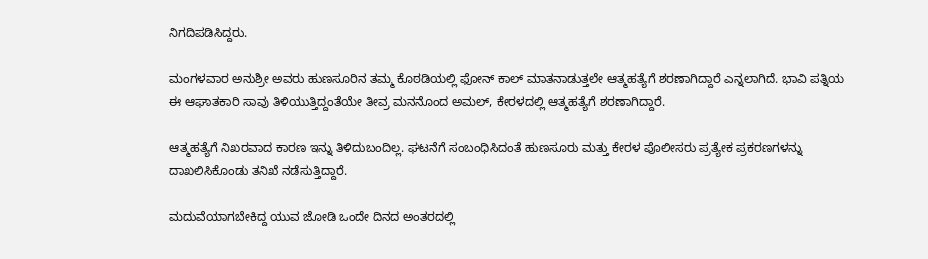ನಿಗದಿಪಡಿಸಿದ್ದರು.

ಮಂಗಳವಾರ ಅನುಶ್ರೀ ಅವರು ಹುಣಸೂರಿನ ತಮ್ಮ ಕೊಠಡಿಯಲ್ಲಿ ಫೋನ್ ಕಾಲ್ ಮಾತನಾಡುತ್ತಲೇ ಆತ್ಮಹತ್ಯೆಗೆ ಶರಣಾಗಿದ್ದಾರೆ ಎನ್ನಲಾಗಿದೆ. ಭಾವಿ ಪತ್ನಿಯ ಈ ಆಘಾತಕಾರಿ ಸಾವು ತಿಳಿಯುತ್ತಿದ್ದಂತೆಯೇ ತೀವ್ರ ಮನನೊಂದ ಅಮಲ್, ಕೇರಳದಲ್ಲಿ ಆತ್ಮಹತ್ಯೆಗೆ ಶರಣಾಗಿದ್ದಾರೆ.

ಆತ್ಮಹತ್ಯೆಗೆ ನಿಖರವಾದ ಕಾರಣ ಇನ್ನು ತಿಳಿದುಬಂದಿಲ್ಲ. ಘಟನೆಗೆ ಸಂಬಂಧಿಸಿದಂತೆ ಹುಣಸೂರು ಮತ್ತು ಕೇರಳ ಪೊಲೀಸರು ಪ್ರತ್ಯೇಕ ಪ್ರಕರಣಗಳನ್ನು ದಾಖಲಿಸಿಕೊಂಡು ತನಿಖೆ ನಡೆಸುತ್ತಿದ್ದಾರೆ.

ಮದುವೆಯಾಗಬೇಕಿದ್ದ ಯುವ ಜೋಡಿ ಒಂದೇ ದಿನದ ಅಂತರದಲ್ಲಿ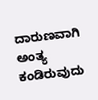ದಾರುಣವಾಗಿ ಅಂತ್ಯ ಕಂಡಿರುವುದು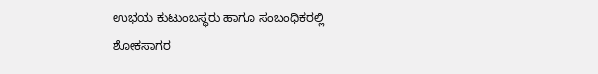ಉಭಯ ಕುಟುಂಬಸ್ಥರು ಹಾಗೂ ಸಂಬಂಧಿಕರಲ್ಲಿ ಶೋಕಸಾಗರ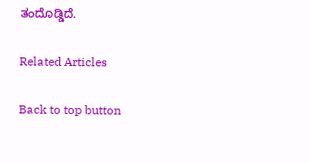ತಂದೊಡ್ಡಿದೆ.

Related Articles

Back to top button